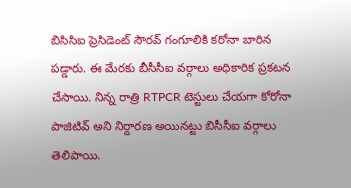బిసిసిఐ ప్రెసిడెంట్ సౌరవ్ గంగూలికి కరోనా బారిన పడ్డారు. ఈ మేరకు బీసీసీఐ వర్గాలు అధికారిక ప్రకటన చేసాయి. నిన్న రాత్రి RTPCR టెస్టులు చేయగా కోరోనా పాజిటివ్ అని నిర్దారణ అయినట్టు బిసీసీఐ వర్గాలు తెలిపాయి.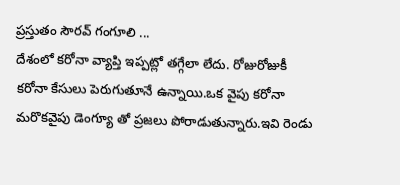ప్రస్తుతం సౌరవ్ గంగూలి ...
దేశంలో కరోనా వ్యాప్తి ఇప్పట్లో తగ్గేలా లేదు. రోజురోజుకీ కరోనా కేసులు పెరుగుతూనే ఉన్నాయి.ఒక వైపు కరోనా మరొకవైపు డెంగ్యూ తో ప్రజలు పోరాడుతున్నారు.ఇవి రెండు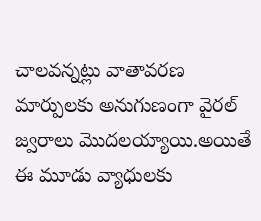చాలవన్నట్లు వాతావరణ మార్పులకు అనుగుణంగా వైరల్ జ్వరాలు మొదలయ్యాయి.అయితే ఈ మూడు వ్యాధులకు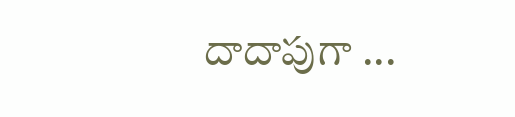దాదాపుగా ...